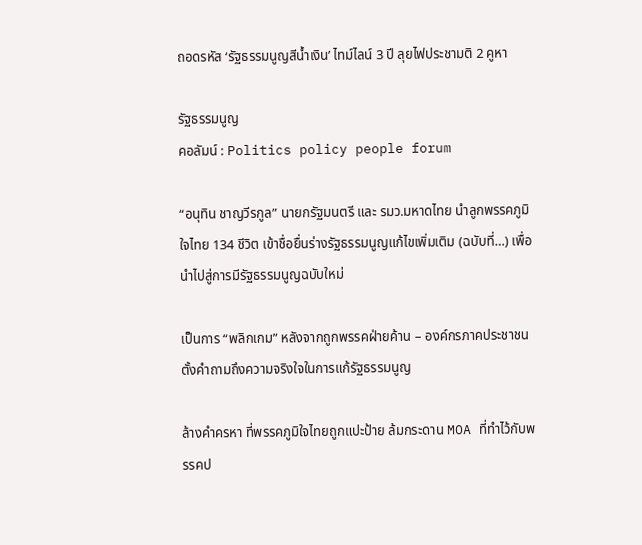ถอดรหัส ‘รัฐธรรมนูญสีน้ำเงิน’ ไทม์ไลน์ 3 ปี ลุยไฟประชามติ 2 คูหา

รัฐธรรมนูญ
คอลัมน์ : Politics policy people forum

“อนุทิน ชาญวีรกูล” นายกรัฐมนตรี และ รมว.มหาดไทย นำลูกพรรคภูมิใจไทย 134 ชีวิต เข้าชื่อยื่นร่างรัฐธรรมนูญแก้ไขเพิ่มเติม (ฉบับที่…) เพื่อนำไปสู่การมีรัฐธรรมนูญฉบับใหม่

เป็นการ “พลิกเกม” หลังจากถูกพรรคฝ่ายค้าน – องค์กรภาคประชาชน ตั้งคำถามถึงความจริงใจในการแก้รัฐธรรมนูญ

ล้างคำครหา ที่พรรคภูมิใจไทยถูกแปะป้าย ล้มกระดาน MOA ที่ทำไว้กับพรรคป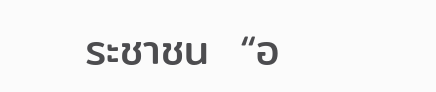ระชาชน  “อ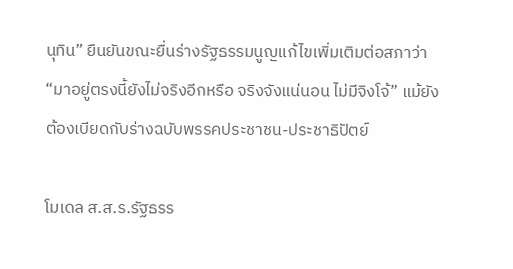นุทิน” ยืนยันขณะยื่นร่างรัฐธรรมนูญแก้ไขเพิ่มเติมต่อสภาว่า “มาอยู่ตรงนี้ยังไม่จริงอีกหรือ จริงจังแน่นอน ไม่มีจิงโจ้” แม้ยังต้องเบียดกับร่างฉบับพรรคประชาชน-ประชาธิปัตย์

โมเดล ส.ส.ร.รัฐธรร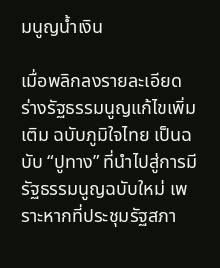มนูญน้ำเงิน

เมื่อพลิกลงรายละเอียด ร่างรัฐธรรมนูญแก้ไขเพิ่มเติม ฉบับภูมิใจไทย เป็นฉบับ “ปูทาง” ที่นำไปสู่การมีรัฐธรรมนูญฉบับใหม่ เพราะหากที่ประชุมรัฐสภา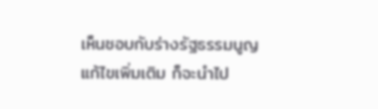เห็นชอบกับร่างรัฐธรรมนูญแก้ไขเพิ่มเติม ก็จะนำไป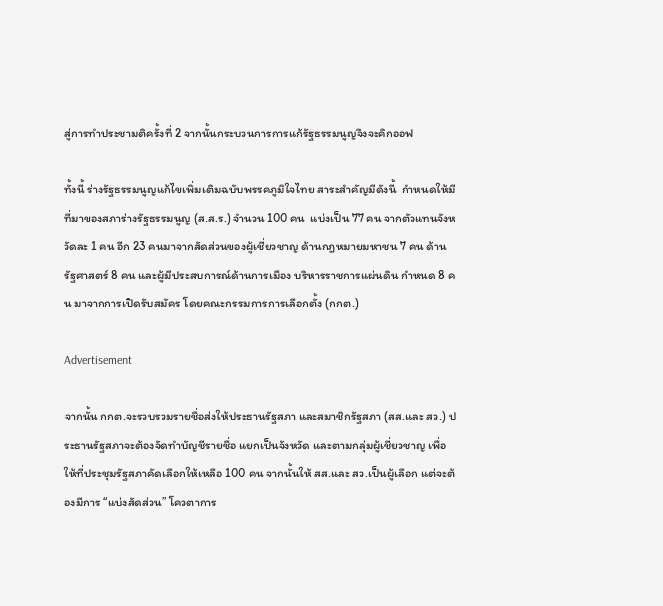สู่การทำประชามติครั้งที่ 2 จากนั้นกระบวนการการแก้รัฐธรรมนูญจึงจะคิกออฟ

ทั้งนี้ ร่างรัฐธรรมนูญแก้ไขเพิ่มเติมฉบับพรรคภูมิใจไทย สาระสำคัญมีดังนี้  กำหนดให้มีที่มาของสภาร่างรัฐธรรมนูญ (ส.ส.ร.) จำนวน 100 คน  แบ่งเป็น 77 คน จากตัวแทนจังหวัดละ 1 คน อีก 23 คนมาจากสัดส่วนของผู้เชี่ยวชาญ ด้านกฎหมายมหาชน 7 คน ด้านรัฐศาสตร์ 8 คน และผู้มีประสบการณ์ด้านการเมือง บริหารราชการแผ่นดิน กำหนด 8 คน มาจากการเปิดรับสมัคร โดยคณะกรรมการการเลือกตั้ง (กกต.)

Advertisement

จากนั้น กกต.จะรวบรวมรายชื่อส่งให้ประธานรัฐสภา และสมาชิกรัฐสภา (สส.และ สว.) ประธานรัฐสภาจะต้องจัดทำบัญชีรายชื่อ แยกเป็นจังหวัด และตามกลุ่มผู้เชี่ยวชาญ เพื่อให้ที่ประชุมรัฐสภาคัดเลือกให้เหลือ 100 คน จากนั้นให้ สส.และ สว.เป็นผู้เลือก แต่จะต้องมีการ “แบ่งสัดส่วน” โควตาการ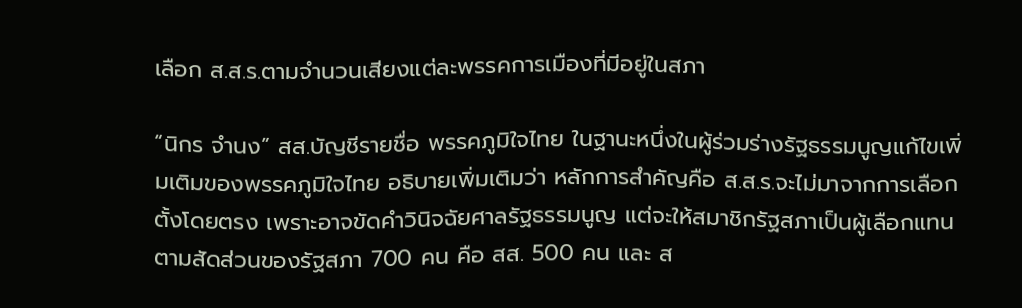เลือก ส.ส.ร.ตามจำนวนเสียงแต่ละพรรคการเมืองที่มีอยู่ในสภา

“นิกร จำนง” สส.บัญชีรายชื่อ พรรคภูมิใจไทย ในฐานะหนึ่งในผู้ร่วมร่างรัฐธรรมนูญแก้ไขเพิ่มเติมของพรรคภูมิใจไทย อธิบายเพิ่มเติมว่า หลักการสำคัญคือ ส.ส.ร.จะไม่มาจากการเลือกตั้งโดยตรง เพราะอาจขัดคำวินิจฉัยศาลรัฐธรรมนูญ แต่จะให้สมาชิกรัฐสภาเป็นผู้เลือกแทน ตามสัดส่วนของรัฐสภา 700 คน คือ สส. 500 คน และ ส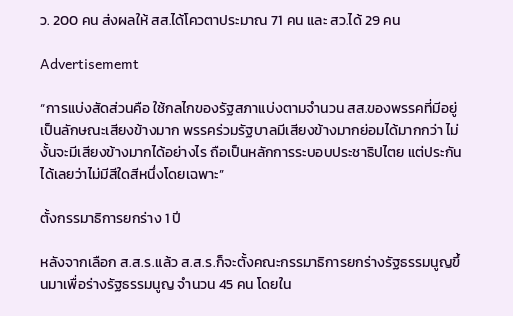ว. 200 คน ส่งผลให้ สส.ได้โควตาประมาณ 71 คน และ สว.ได้ 29 คน

Advertisememt

“การแบ่งสัดส่วนคือ ใช้กลไกของรัฐสภาแบ่งตามจำนวน สส.ของพรรคที่มีอยู่ เป็นลักษณะเสียงข้างมาก พรรคร่วมรัฐบาลมีเสียงข้างมากย่อมได้มากกว่า ไม่งั้นจะมีเสียงข้างมากได้อย่างไร ถือเป็นหลักการระบอบประชาธิปไตย แต่ประกันได้เลยว่าไม่มีสีใดสีหนึ่งโดยเฉพาะ”

ตั้งกรรมาธิการยกร่าง 1 ปี

หลังจากเลือก ส.ส.ร.แล้ว ส.ส.ร.ก็จะตั้งคณะกรรมาธิการยกร่างรัฐธรรมนูญขึ้นมาเพื่อร่างรัฐธรรมนูญ จำนวน 45 คน โดยใน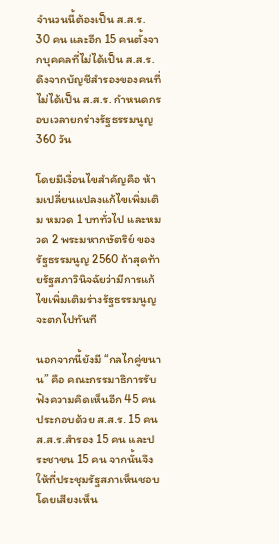จำนวนนี้ต้องเป็น ส.ส.ร. 30 คน และอีก 15 คนตั้งจากบุคคลที่ไม่ได้เป็น ส.ส.ร. ดึงจากบัญชีสำรองของคนที่ไม่ได้เป็น ส.ส.ร. กำหนดกรอบเวลายกร่างรัฐธรรมนูญ 360 วัน

โดยมีเงื่อนไขสำคัญคือ ห้ามเปลี่ยนแปลงแก้ไขเพิ่มเติม หมวด 1 บททั่วไป และหมวด 2 พระมหากษัตริย์ ของรัฐธรรมนูญ 2560 ถ้าสุดท้ายรัฐสภาวินิจฉัยว่ามีการแก้ไขเพิ่มเติมร่างรัฐธรรมนูญจะตกไปทันที

นอกจากนี้ยังมี “กลไกคู่ขนาน” คือ คณะกรรมาธิการรับฟังความคิดเห็นอีก 45 คน ประกอบด้วย ส.ส.ร. 15 คน ส.ส.ร.สำรอง 15 คน และประชาชน 15 คน จากนั้นจึงให้ที่ประชุมรัฐสภาเห็นชอบ โดยเสียงเห็น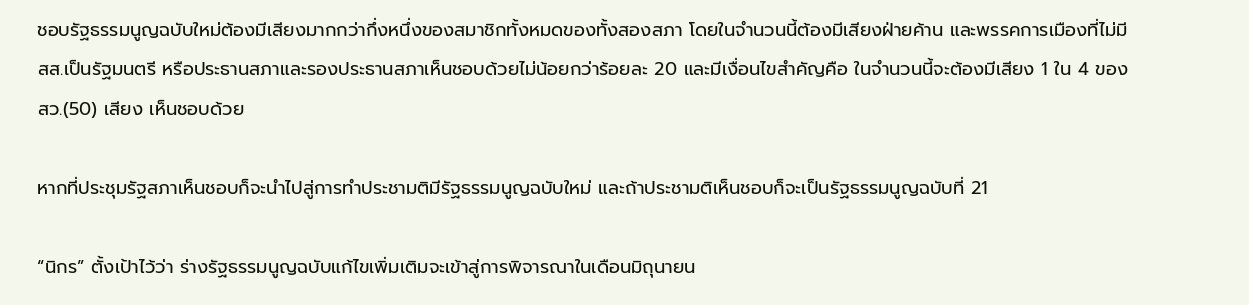ชอบรัฐธรรมนูญฉบับใหม่ต้องมีเสียงมากกว่ากึ่งหนึ่งของสมาชิกทั้งหมดของทั้งสองสภา โดยในจำนวนนี้ต้องมีเสียงฝ่ายค้าน และพรรคการเมืองที่ไม่มี สส.เป็นรัฐมนตรี หรือประธานสภาและรองประธานสภาเห็นชอบด้วยไม่น้อยกว่าร้อยละ 20 และมีเงื่อนไขสำคัญคือ ในจำนวนนี้จะต้องมีเสียง 1 ใน 4 ของ สว.(50) เสียง เห็นชอบด้วย

หากที่ประชุมรัฐสภาเห็นชอบก็จะนำไปสู่การทำประชามติมีรัฐธรรมนูญฉบับใหม่ และถ้าประชามติเห็นชอบก็จะเป็นรัฐธรรมนูญฉบับที่ 21

“นิกร” ตั้งเป้าไว้ว่า ร่างรัฐธรรมนูญฉบับแก้ไขเพิ่มเติมจะเข้าสู่การพิจารณาในเดือนมิถุนายน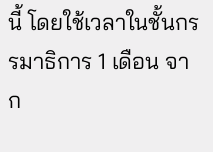นี้ โดยใช้เวลาในชั้นกรรมาธิการ 1 เดือน จาก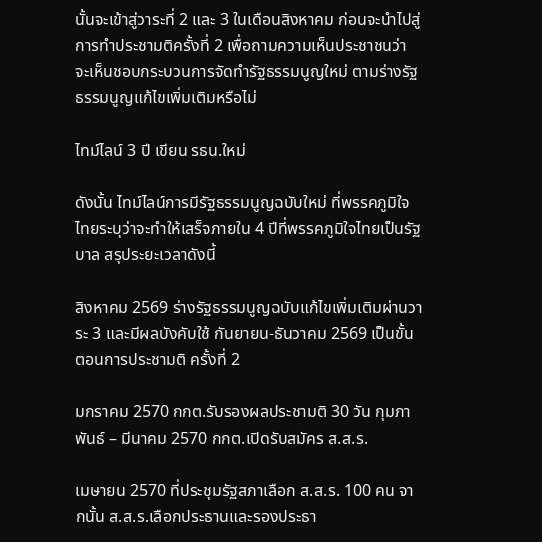นั้นจะเข้าสู่วาระที่ 2 และ 3 ในเดือนสิงหาคม ก่อนจะนำไปสู่การทำประชามติครั้งที่ 2 เพื่อถามความเห็นประชาชนว่า จะเห็นชอบกระบวนการจัดทำรัฐธรรมนูญใหม่ ตามร่างรัฐธรรมนูญแก้ไขเพิ่มเติมหรือไม่

ไทม์ไลน์ 3 ปี เขียน รธน.ใหม่

ดังนั้น ไทม์ไลน์การมีรัฐธรรมนูญฉบับใหม่ ที่พรรคภูมิใจไทยระบุว่าจะทำให้เสร็จภายใน 4 ปีที่พรรคภูมิใจไทยเป็นรัฐบาล สรุประยะเวลาดังนี้

สิงหาคม 2569 ร่างรัฐธรรมนูญฉบับแก้ไขเพิ่มเติมผ่านวาระ 3 และมีผลบังคับใช้ กันยายน-ธันวาคม 2569 เป็นขั้นตอนการประชามติ ครั้งที่ 2

มกราคม 2570 กกต.รับรองผลประชามติ 30 วัน กุมภาพันธ์ – มีนาคม 2570 กกต.เปิดรับสมัคร ส.ส.ร.

เมษายน 2570 ที่ประชุมรัฐสภาเลือก ส.ส.ร. 100 คน จากนั้น ส.ส.ร.เลือกประธานและรองประธา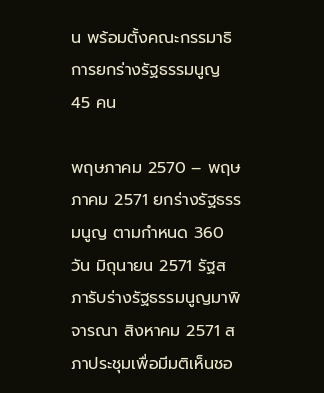น พร้อมตั้งคณะกรรมาธิการยกร่างรัฐธรรมนูญ 45 คน

พฤษภาคม 2570 – พฤษภาคม 2571 ยกร่างรัฐธรรมนูญ ตามกำหนด 360 วัน มิถุนายน 2571 รัฐสภารับร่างรัฐธรรมนูญมาพิจารณา สิงหาคม 2571 สภาประชุมเพื่อมีมติเห็นชอ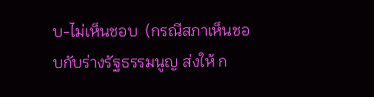บ-ไม่เห็นชอบ  (กรณีสภาเห็นชอบกับร่างรัฐธรรมนูญ ส่งให้ ก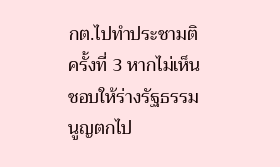กต.ไปทำประชามติ ครั้งที่ 3 หากไม่เห็นชอบให้ร่างรัฐธรรมนูญตกไป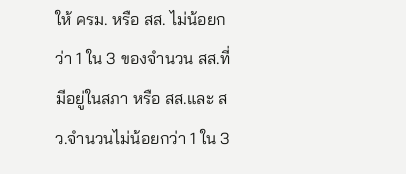ให้ ครม. หรือ สส. ไม่น้อยกว่า 1 ใน 3 ของจำนวน สส.ที่มีอยู่ในสภา หรือ สส.และ สว.จำนวนไม่น้อยกว่า 1 ใน 3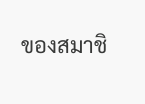ของสมาชิ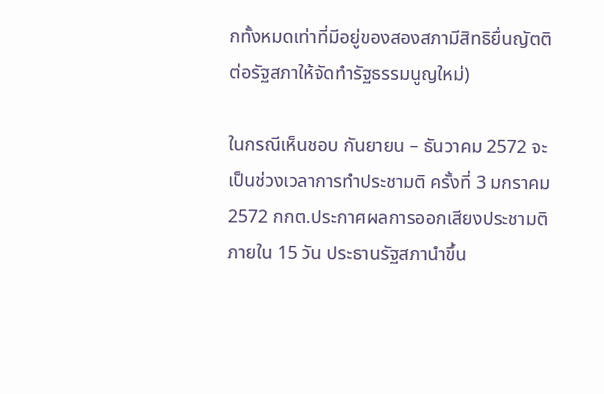กทั้งหมดเท่าที่มีอยู่ของสองสภามีสิทธิยื่นญัตติต่อรัฐสภาให้จัดทำรัฐธรรมนูญใหม่)

ในกรณีเห็นชอบ กันยายน – ธันวาคม 2572 จะเป็นช่วงเวลาการทำประชามติ ครั้งที่ 3 มกราคม 2572 กกต.ประกาศผลการออกเสียงประชามติ ภายใน 15 วัน ประธานรัฐสภานำขึ้น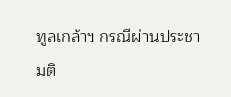ทูลเกล้าฯ กรณีผ่านประชามติ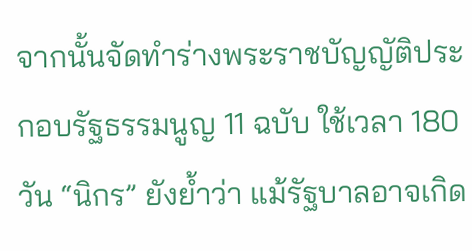จากนั้นจัดทำร่างพระราชบัญญัติประกอบรัฐธรรมนูญ 11 ฉบับ ใช้เวลา 180 วัน “นิกร” ยังย้ำว่า แม้รัฐบาลอาจเกิด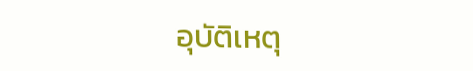อุบัติเหตุ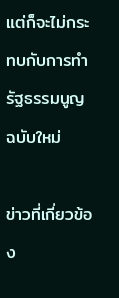แต่ก็จะไม่กระทบกับการทำรัฐธรรมนูญฉบับใหม่

ข่าวที่เกี่ยวข้อง